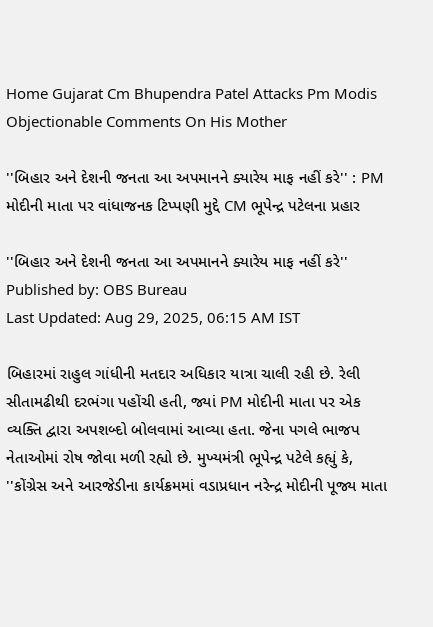Home Gujarat Cm Bhupendra Patel Attacks Pm Modis Objectionable Comments On His Mother

''બિહાર અને દેશની જનતા આ અપમાનને ક્યારેય માફ નહીં કરે'' : PM મોદીની માતા પર વાંધાજનક ટિપ્પણી મુદ્દે CM ભૂપેન્દ્ર પટેલના પ્રહાર

''બિહાર અને દેશની જનતા આ અપમાનને ક્યારેય માફ નહીં કરે''
Published by: OBS Bureau
Last Updated: Aug 29, 2025, 06:15 AM IST

બિહારમાં રાહુલ ગાંધીની મતદાર અધિકાર યાત્રા ચાલી રહી છે. રેલી સીતામઢીથી દરભંગા પહોંચી હતી, જ્યાં PM મોદીની માતા પર એક વ્યક્તિ દ્વારા અપશબ્દો બોલવામાં આવ્યા હતા. જેના પગલે ભાજપ નેતાઓમાં રોષ જોવા મળી રહ્યો છે. મુખ્યમંત્રી ભૂપેન્દ્ર પટેલે કહ્યું કે, ''કોંગ્રેસ અને આરજેડીના કાર્યક્રમમાં વડાપ્રધાન નરેન્દ્ર મોદીની પૂજ્ય માતા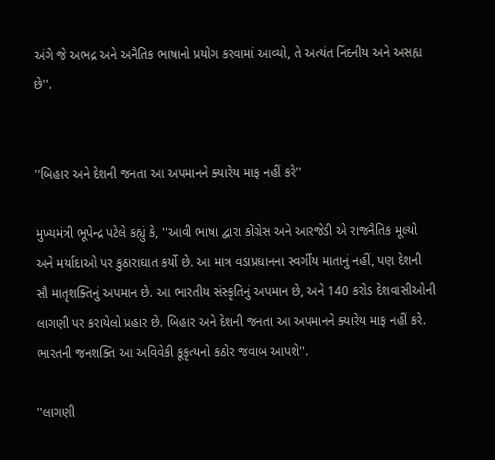અંગે જે અભદ્ર અને અનૈતિક ભાષાનો પ્રયોગ કરવામાં આવ્યો, તે અત્યંત નિંદનીય અને અસહ્ય છે''.


''બિહાર અને દેશની જનતા આ અપમાનને ક્યારેય માફ નહીં કરે''

મુખ્યમંત્રી ભૂપેન્દ્ર પટેલે કહ્યું કે, ''આવી ભાષા દ્વારા કોંગ્રેસ અને આરજેડી એ રાજનૈતિક મૂલ્યો અને મર્યાદાઓ પર કુઠારાઘાત કર્યો છે. આ માત્ર વડાપ્રધાનના સ્વર્ગીય માતાનું નહીં, પણ દેશની સૌ માતૃશક્તિનું અપમાન છે. આ ભારતીય સંસ્કૃતિનું અપમાન છે, અને 140 કરોડ દેશવાસીઓની લાગણી પર કરાયેલો પ્રહાર છે. બિહાર અને દેશની જનતા આ અપમાનને ક્યારેય માફ નહીં કરે. ભારતની જનશક્તિ આ અવિવેકી કૂકૃત્યનો કઠોર જવાબ આપશે''.

''લાગણી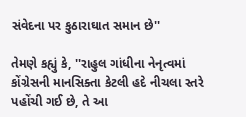સંવેદના પર કુઠારાઘાત સમાન છે''

તેમણે કહ્યું કે, ''રાહુલ ગાંધીના નેનૃત્વમાં કોંગ્રેસની માનસિક્તા કેટલી હદે નીચલા સ્તરે પહોંચી ગઈ છે, તે આ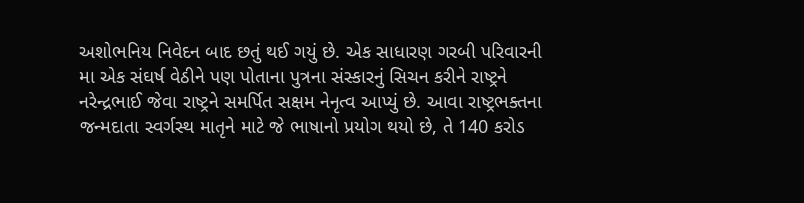અશોભનિય નિવેદન બાદ છતું થઈ ગયું છે. એક સાધારણ ગરબી પરિવારની મા એક સંઘર્ષ વેઠીને પણ પોતાના પુત્રના સંસ્કારનું સિચન કરીને રાષ્ટ્રને નરેન્દ્રભાઈ જેવા રાષ્ટ્રને સમર્પિત સક્ષમ નેનૃત્વ આપ્યું છે. આવા રાષ્ટ્રભક્તના જન્મદાતા સ્વર્ગસ્થ માતૃને માટે જે ભાષાનો પ્રયોગ થયો છે, તે 140 કરોડ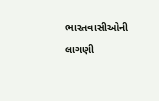ભારતવાસીઓની લાગણી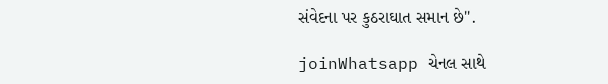સંવેદના પર કુઠરાઘાત સમાન છે''.

joinWhatsapp ચેનલ સાથે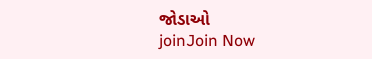જોડાઓ
joinJoin Now